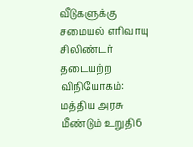வீடுகளுக்கு சமையல் எரிவாயு சிலிண்டர் தடையற்ற விநியோகம்: மத்திய அரசு மீண்டும் உறுதி6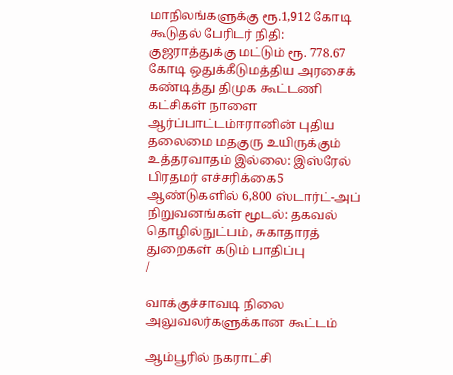மாநிலங்களுக்கு ரூ.1,912 கோடி கூடுதல் பேரிடர் நிதி: குஜராத்துக்கு மட்டும் ரூ. 778.67 கோடி ஒதுக்கீடுமத்திய அரசைக் கண்டித்து திமுக கூட்டணி கட்சிகள் நாளை ஆர்ப்பாட்டம்ஈரானின் புதிய தலைமை மதகுரு உயிருக்கும் உத்தரவாதம் இல்லை: இஸ்ரேல் பிரதமர் எச்சரிக்கை5 ஆண்டுகளில் 6,800 ஸ்டார்ட்-அப் நிறுவனங்கள் மூடல்: தகவல் தொழில்நுட்பம், சுகாதாரத் துறைகள் கடும் பாதிப்பு
/

வாக்குச்சாவடி நிலை அலுவலர்களுக்கான கூட்டம்

ஆம்பூரில் நகராட்சி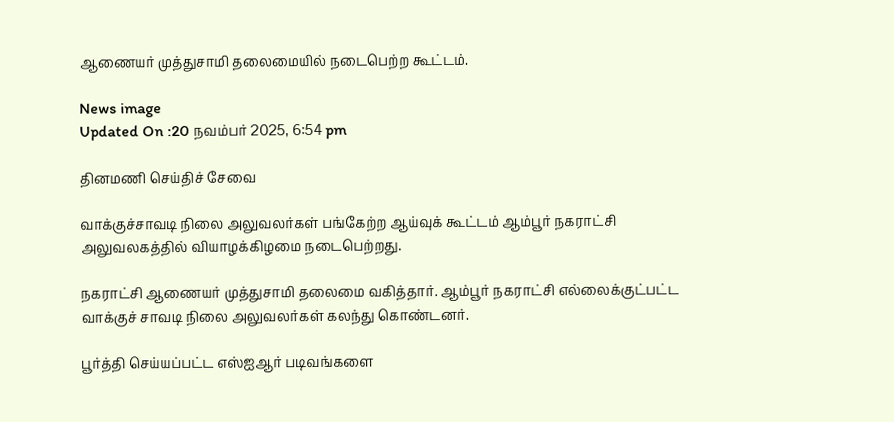ஆணையர் முத்துசாமி தலைமையில் நடைபெற்ற கூட்டம்.

News image
Updated On :20 நவம்பர் 2025, 6:54 pm

தினமணி செய்திச் சேவை

வாக்குச்சாவடி நிலை அலுவலர்கள் பங்கேற்ற ஆய்வுக் கூட்டம் ஆம்பூர் நகராட்சி அலுவலகத்தில் வியாழக்கிழமை நடைபெற்றது.

நகராட்சி ஆணையர் முத்துசாமி தலைமை வகித்தார். ஆம்பூர் நகராட்சி எல்லைக்குட்பட்ட வாக்குச் சாவடி நிலை அலுவலர்கள் கலந்து கொண்டனர்.

பூர்த்தி செய்யப்பட்ட எஸ்ஐஆர் படிவங்களை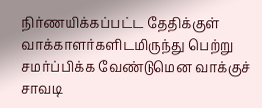நிர்ணயிக்கப்பட்ட தேதிக்குள் வாக்காளர்களிடமிருந்து பெற்று சமர்ப்பிக்க வேண்டுமென வாக்குச் சாவடி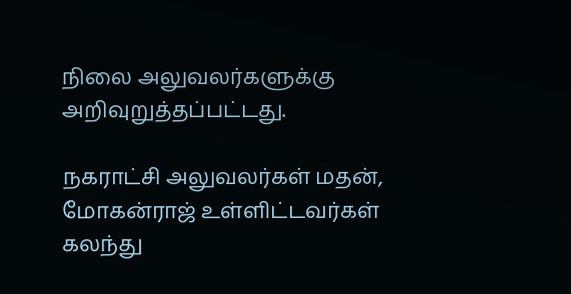நிலை அலுவலர்களுக்கு அறிவுறுத்தப்பட்டது.

நகராட்சி அலுவலர்கள் மதன், மோகன்ராஜ் உள்ளிட்டவர்கள் கலந்து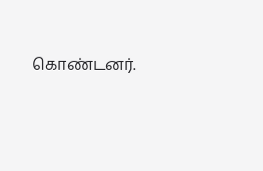கொண்டனர்.